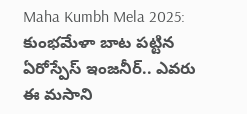Maha Kumbh Mela 2025: కుంభమేళా బాట పట్టిన ఏరోస్పేస్ ఇంజనీర్.. ఎవరు ఈ మసాని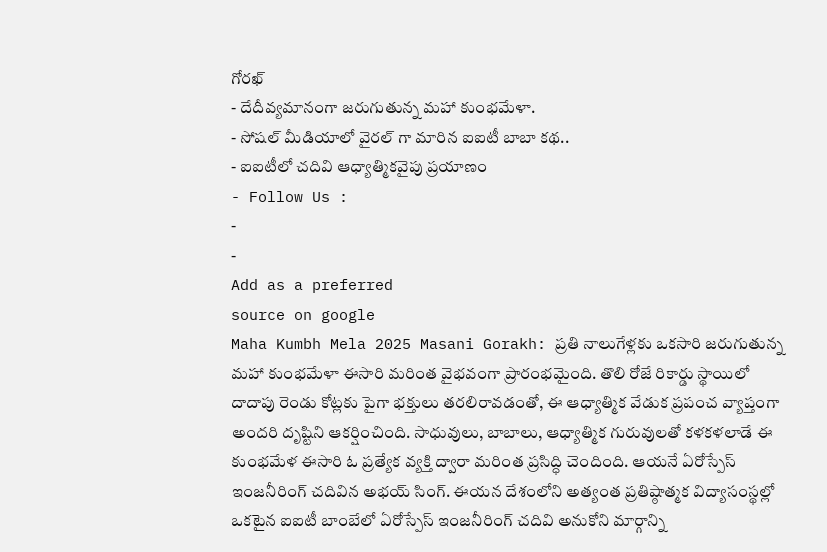గోరఖ్
- దేదీవ్యమానంగా జరుగుతున్న మహా కుంభమేళా.
- సోషల్ మీడియాలో వైరల్ గా మారిన ఐఐటీ బాబా కథ..
- ఐఐటీలో చదివి ఆధ్యాత్మికవైపు ప్రయాణం
- Follow Us :
-
-
Add as a preferred
source on google
Maha Kumbh Mela 2025 Masani Gorakh: ప్రతి నాలుగేళ్లకు ఒకసారి జరుగుతున్న మహా కుంభమేళా ఈసారి మరింత వైభవంగా ప్రారంభమైంది. తొలి రోజే రికార్డు స్థాయిలో దాదాపు రెండు కోట్లకు పైగా భక్తులు తరలిరావడంతో, ఈ ఆధ్యాత్మిక వేడుక ప్రపంచ వ్యాప్తంగా అందరి దృష్టిని ఆకర్షించింది. సాధువులు, బాబాలు, ఆధ్యాత్మిక గురువులతో కళకళలాడే ఈ కుంభమేళ ఈసారి ఓ ప్రత్యేక వ్యక్తి ద్వారా మరింత ప్రసిద్ధి చెందింది. ఆయనే ఏరోస్పేస్ ఇంజనీరింగ్ చదివిన అభయ్ సింగ్. ఈయన దేశంలోని అత్యంత ప్రతిష్ఠాత్మక విద్యాసంస్థల్లో ఒకటైన ఐఐటీ బాంబేలో ఏరోస్పేస్ ఇంజనీరింగ్ చదివి అనుకోని మార్గాన్ని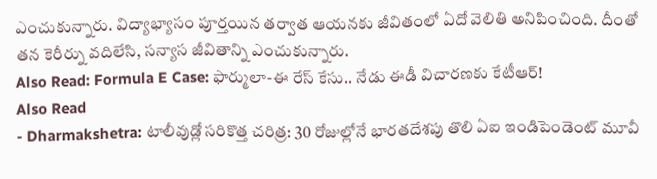ఎంచుకున్నారు. విద్యాభ్యాసం పూర్తయిన తర్వాత ఆయనకు జీవితంలో ఏదో వెలితి అనిపించింది. దీంతో తన కెరీర్ను వదిలేసి, సన్యాస జీవితాన్ని ఎంచుకున్నారు.
Also Read: Formula E Case: ఫార్ములా-ఈ రేస్ కేసు.. నేడు ఈడీ విచారణకు కేటీఆర్!
Also Read
- Dharmakshetra: టాలీవుడ్లో సరికొత్త చరిత్ర: 30 రోజుల్లోనే భారతదేశపు తొలి ఏఐ ఇండిపెండెంట్ మూవీ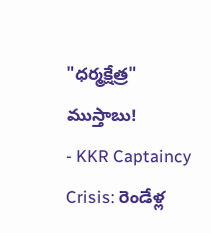"ధర్మక్షేత్ర" ముస్తాబు!
- KKR Captaincy Crisis: రెండేళ్ల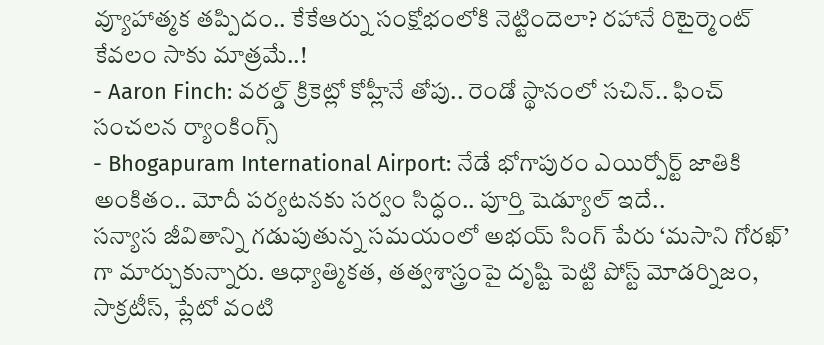వ్యూహాత్మక తప్పిదం.. కేకేఆర్ను సంక్షోభంలోకి నెట్టిందెలా? రహానే రిటైర్మెంట్ కేవలం సాకు మాత్రమే..!
- Aaron Finch: వరల్డ్ క్రికెట్లో కోహ్లీనే తోపు.. రెండో స్థానంలో సచిన్.. ఫించ్ సంచలన ర్యాంకింగ్స్
- Bhogapuram International Airport: నేడే భోగాపురం ఎయిర్పోర్ట్ జాతికి అంకితం.. మోదీ పర్యటనకు సర్వం సిద్ధం.. పూర్తి షెడ్యూల్ ఇదే..
సన్యాస జీవితాన్ని గడుపుతున్న సమయంలో అభయ్ సింగ్ పేరు ‘మసాని గోరఖ్’ గా మార్చుకున్నారు. ఆధ్యాత్మికత, తత్వశాస్త్రంపై దృష్టి పెట్టి పోస్ట్ మోడర్నిజం, సాక్రటీస్, ప్లేటో వంటి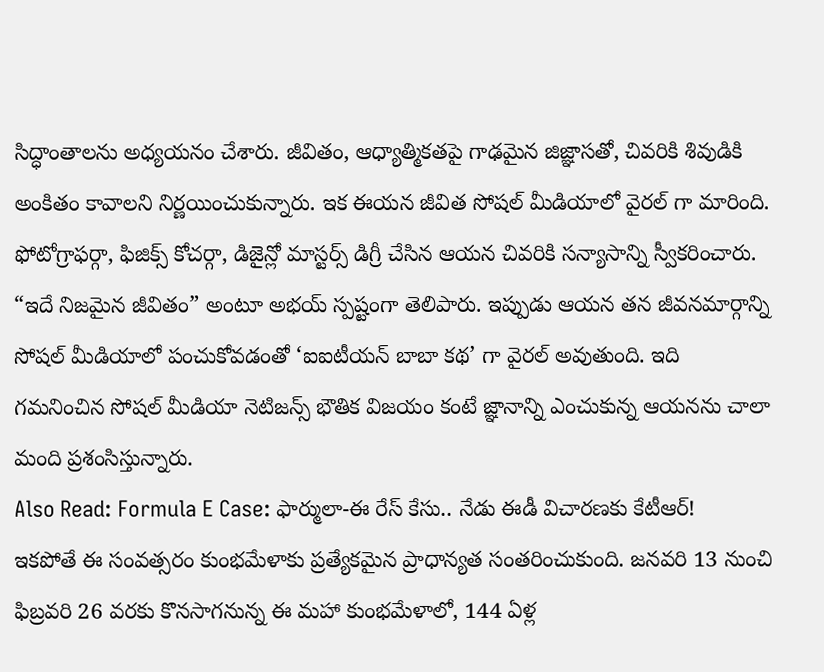సిద్ధాంతాలను అధ్యయనం చేశారు. జీవితం, ఆధ్యాత్మికతపై గాఢమైన జిజ్ఞాసతో, చివరికి శివుడికి అంకితం కావాలని నిర్ణయించుకున్నారు. ఇక ఈయన జీవిత సోషల్ మీడియాలో వైరల్ గా మారింది. ఫోటోగ్రాఫర్గా, ఫిజిక్స్ కోచర్గా, డిజైన్లో మాస్టర్స్ డిగ్రీ చేసిన ఆయన చివరికి సన్యాసాన్ని స్వీకరించారు. “ఇదే నిజమైన జీవితం” అంటూ అభయ్ స్పష్టంగా తెలిపారు. ఇప్పుడు ఆయన తన జీవనమార్గాన్ని సోషల్ మీడియాలో పంచుకోవడంతో ‘ఐఐటీయన్ బాబా కథ’ గా వైరల్ అవుతుంది. ఇది గమనించిన సోషల్ మీడియా నెటిజన్స్ భౌతిక విజయం కంటే జ్ఞానాన్ని ఎంచుకున్న ఆయనను చాలా మంది ప్రశంసిస్తున్నారు.
Also Read: Formula E Case: ఫార్ములా-ఈ రేస్ కేసు.. నేడు ఈడీ విచారణకు కేటీఆర్!
ఇకపోతే ఈ సంవత్సరం కుంభమేళాకు ప్రత్యేకమైన ప్రాధాన్యత సంతరించుకుంది. జనవరి 13 నుంచి ఫిబ్రవరి 26 వరకు కొనసాగనున్న ఈ మహా కుంభమేళాలో, 144 ఏళ్ల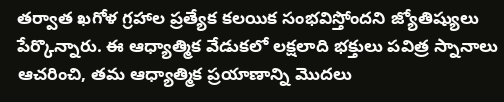తర్వాత ఖగోళ గ్రహాల ప్రత్యేక కలయిక సంభవిస్తోందని జ్యోతిష్యులు పేర్కొన్నారు. ఈ ఆధ్యాత్మిక వేడుకలో లక్షలాది భక్తులు పవిత్ర స్నానాలు ఆచరించి, తమ ఆధ్యాత్మిక ప్రయాణాన్ని మొదలు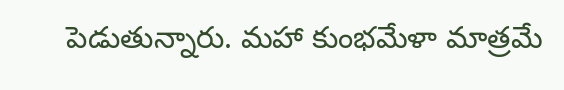పెడుతున్నారు. మహా కుంభమేళా మాత్రమే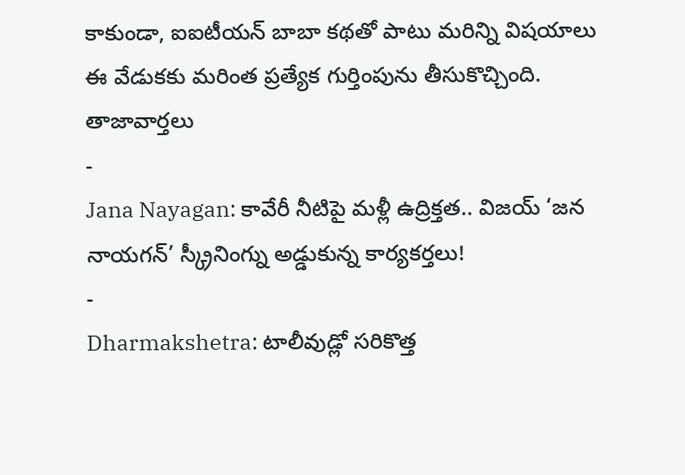కాకుండా, ఐఐటీయన్ బాబా కథతో పాటు మరిన్ని విషయాలు ఈ వేడుకకు మరింత ప్రత్యేక గుర్తింపును తీసుకొచ్చింది.
తాజావార్తలు
-
Jana Nayagan: కావేరీ నీటిపై మళ్లీ ఉద్రిక్తత.. విజయ్ ‘జన నాయగన్’ స్క్రీనింగ్ను అడ్డుకున్న కార్యకర్తలు!
-
Dharmakshetra: టాలీవుడ్లో సరికొత్త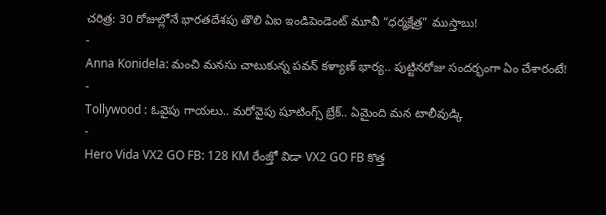చరిత్ర: 30 రోజుల్లోనే భారతదేశపు తొలి ఏఐ ఇండిపెండెంట్ మూవీ “ధర్మక్షేత్ర” ముస్తాబు!
-
Anna Konidela: మంచి మనసు చాటుకున్న పవన్ కళ్యాణ్ భార్య.. పుట్టినరోజు సందర్భంగా ఏం చేశారంటే!
-
Tollywood : ఓవైపు గాయలు.. మరోవైపు షూటింగ్స్ బ్రేక్.. ఏమైంది మన టాలీవుడ్కి
-
Hero Vida VX2 GO FB: 128 KM రేంజ్తో విడా VX2 GO FB కొత్త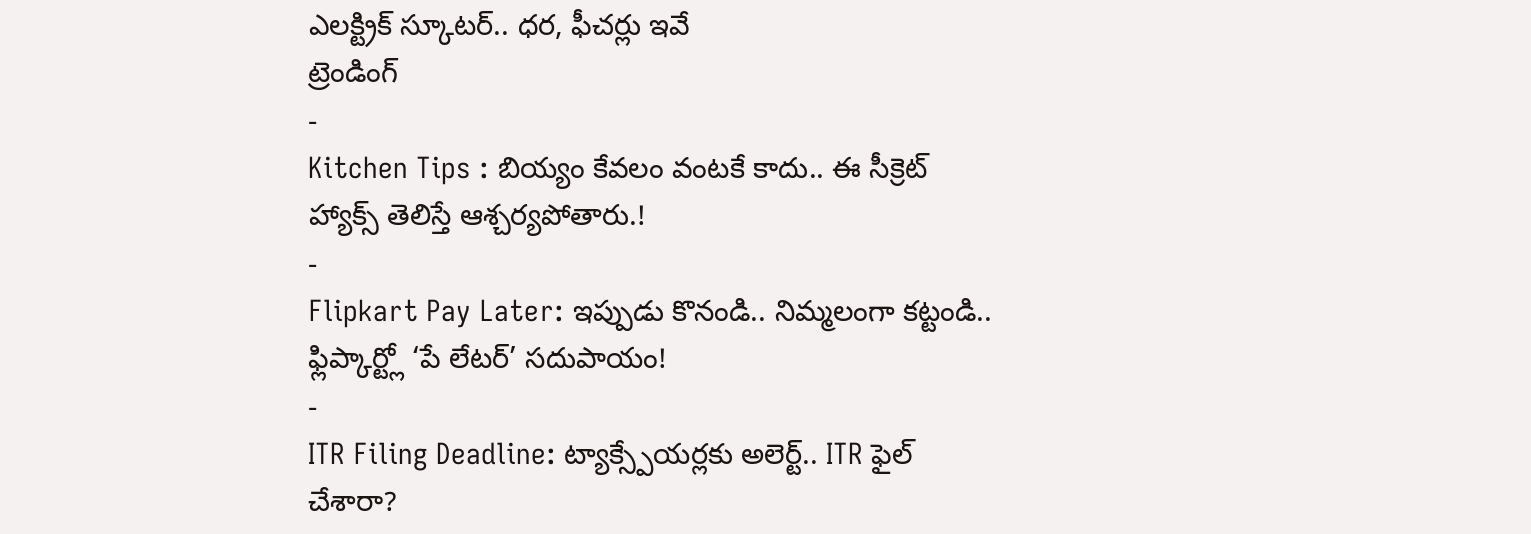ఎలక్ట్రిక్ స్కూటర్.. ధర, ఫీచర్లు ఇవే
ట్రెండింగ్
-
Kitchen Tips : బియ్యం కేవలం వంటకే కాదు.. ఈ సీక్రెట్ హ్యాక్స్ తెలిస్తే ఆశ్చర్యపోతారు.!
-
Flipkart Pay Later: ఇప్పుడు కొనండి.. నిమ్మలంగా కట్టండి.. ఫ్లిప్కార్ట్లో ‘పే లేటర్’ సదుపాయం!
-
ITR Filing Deadline: ట్యాక్స్పేయర్లకు అలెర్ట్.. ITR ఫైల్ చేశారా?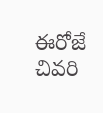ఈరోజే చివరి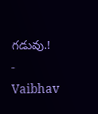గడువు.!
-
Vaibhav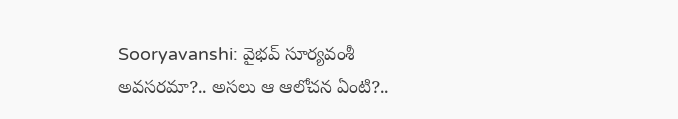Sooryavanshi: వైభవ్ సూర్యవంశీ అవసరమా?.. అసలు ఆ ఆలోచన ఏంటి?..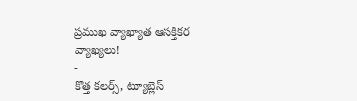ప్రముఖ వ్యాఖ్యాత ఆసక్తికర వ్యాఖ్యలు!
-
కొత్త కలర్స్, ట్యూబ్లెస్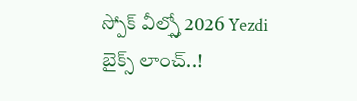స్పోక్ వీల్స్తో 2026 Yezdi బైక్స్ లాంచ్..!